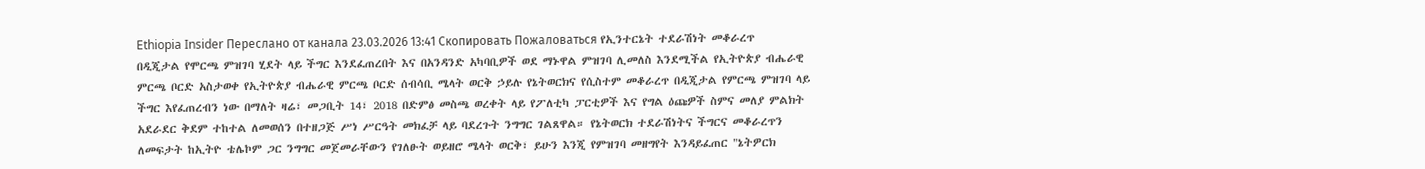Ethiopia Insider Переслано от канала 23.03.2026 13:41 Скопировать Пожаловаться የኢንተርኔት ተደራሽነት መቆራረጥ በዲጂታል የሞርጫ ምዝገባ ሂደት ላይ ችግር እንደፈጠረበት እና በአንዳንድ አካባቢዎች ወደ ማኑዋል ምዝገባ ሊመለስ እንደሚችል የኢትዮጵያ ብሔራዊ ምርጫ ቦርድ አስታወቀ የኢትዮጵያ ብሔራዊ ምርጫ ቦርድ ሰብሳቢ ሜላት ወርቅ ኃይሉ የኔትወርክና የሲስተም መቆራረጥ በዲጂታል የምርጫ ምዝገባ ላይ ችግር እየፈጠረብን ነው በማለት ዛሬ፣ መጋቢት 14፣ 2018 በድምፅ መስጫ ወረቀት ላይ የፖለቲካ ፓርቲዎች እና የግል ዕጩዎች ስምና መለያ ምልክት አደራደር ቅደም ተከተል ለመወሰን በተዘጋጅ ሥነ ሥርዓት መክፈቻ ላይ ባደረጉት ንግግር ገልጸዋል። የኔትወርክ ተደራሽነትና ችግርና መቆራረጥን ለመፍታት ከኢትዮ ቴሌኮም ጋር ንግግር መጀመራቸውን የገለፁት ወይዘሮ ሜላት ወርቅ፣ ይሁን እንጂ የምዝገባ መዘግየት እንዳይፈጠር "ኔትዎርክ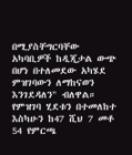በሚያስቸግርባቸው አካባቢዎች ከዲጂታል ውጭ በሆነ በተለመደው አካሄደ ምዝገባውን ለማከናወን እንገደዳለን" ብለዋል። የምዝገባ ሂደቱን በተመለከተ እስካሁን ከ47 ሺህ 7 መቶ 54 የምርጫ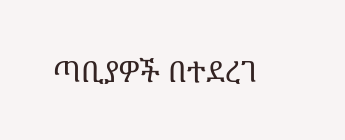ጣቢያዎች በተደረገ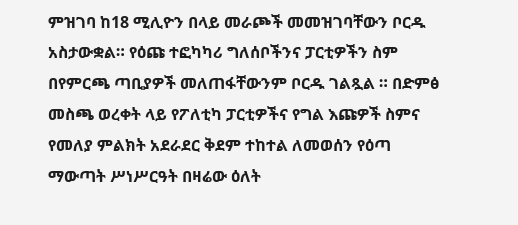ምዝገባ ከ18 ሚሊዮን በላይ መራጮች መመዝገባቸውን ቦርዱ አስታውቋል። የዕጩ ተፎካካሪ ግለሰቦችንና ፓርቲዎችን ስም በየምርጫ ጣቢያዎች መለጠፋቸውንም ቦርዱ ገልጿል ። በድምፅ መስጫ ወረቀት ላይ የፖለቲካ ፓርቲዎችና የግል እጩዎች ስምና የመለያ ምልክት አደራደር ቅደም ተከተል ለመወሰን የዕጣ ማውጣት ሥነሥርዓት በዛሬው ዕለት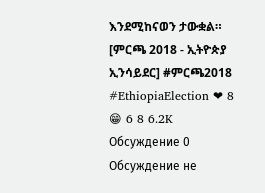እንደሚከናወን ታውቋል። [ምርጫ 2018 - ኢትዮጵያ ኢንሳይደር] #ምርጫ2018 #EthiopiaElection ❤ 8 😁 6 8 6.2K
Обсуждение 0
Обсуждение не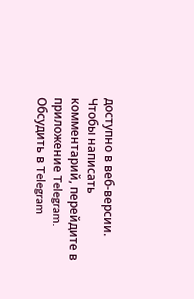доступно в веб-версии. Чтобы написать комментарий, перейдите в приложение Telegram.
Обсудить в Telegram